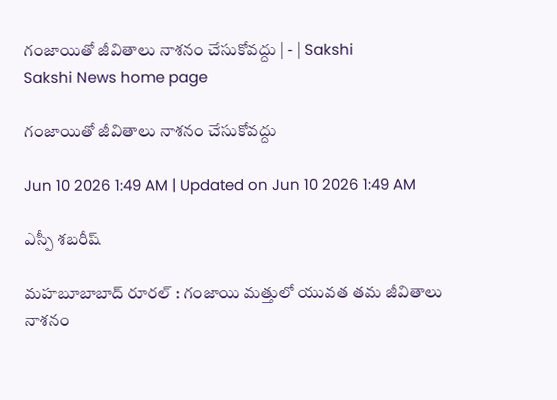గంజాయితో జీవితాలు నాశనం చేసుకోవద్దు | - | Sakshi
Sakshi News home page

గంజాయితో జీవితాలు నాశనం చేసుకోవద్దు

Jun 10 2026 1:49 AM | Updated on Jun 10 2026 1:49 AM

ఎస్పీ శబరీష్‌

మహబూబాబాద్‌ రూరల్‌ : గంజాయి మత్తులో యువత తమ జీవితాలు నాశనం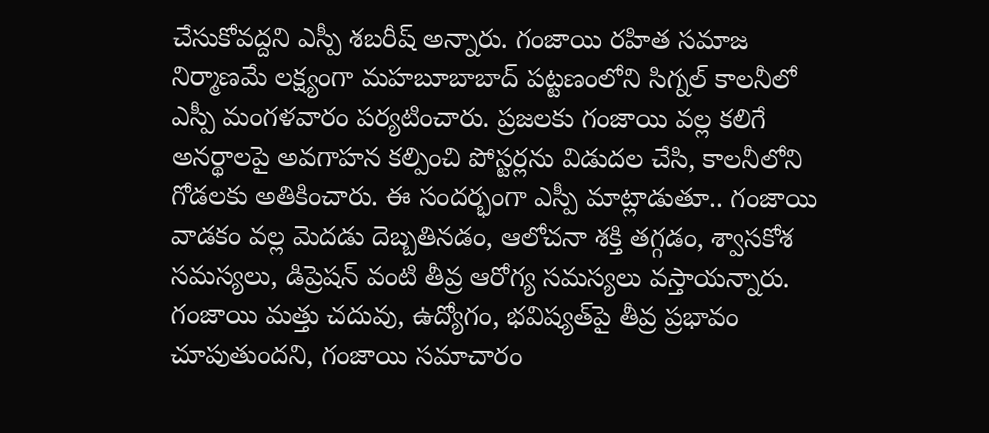చేసుకోవద్దని ఎస్పీ శబరీష్‌ అన్నారు. గంజాయి రహిత సమాజ నిర్మాణమే లక్ష్యంగా మహబూబాబాద్‌ పట్టణంలోని సిగ్నల్‌ కాలనీలో ఎస్పీ మంగళవారం పర్యటించారు. ప్రజలకు గంజాయి వల్ల కలిగే అనర్థాలపై అవగాహన కల్పించి పోస్టర్లను విడుదల చేసి, కాలనీలోని గోడలకు అతికించారు. ఈ సందర్భంగా ఎస్పీ మాట్లాడుతూ.. గంజాయి వాడకం వల్ల మెదడు దెబ్బతినడం, ఆలోచనా శక్తి తగ్గడం, శ్వాసకోశ సమస్యలు, డిప్రెషన్‌ వంటి తీవ్ర ఆరోగ్య సమస్యలు వస్తాయన్నారు. గంజాయి మత్తు చదువు, ఉద్యోగం, భవిష్యత్‌పై తీవ్ర ప్రభావం చూపుతుందని, గంజాయి సమాచారం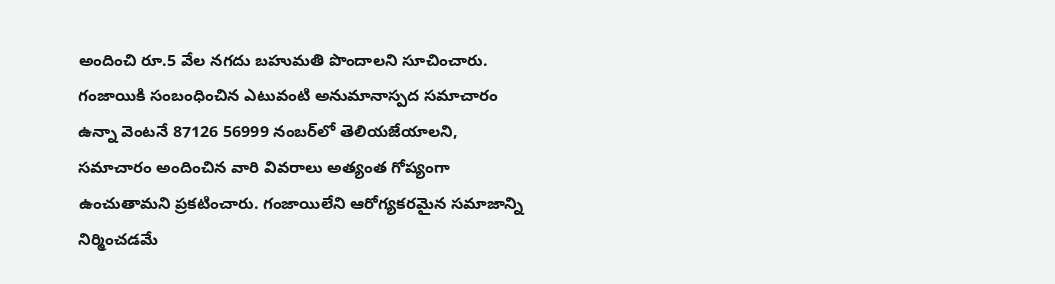అందించి రూ.5 వేల నగదు బహుమతి పొందాలని సూచించారు. గంజాయికి సంబంధించిన ఎటువంటి అనుమానాస్పద సమాచారం ఉన్నా వెంటనే 87126 56999 నంబర్‌లో తెలియజేయాలని, సమాచారం అందించిన వారి వివరాలు అత్యంత గోప్యంగా ఉంచుతామని ప్రకటించారు. గంజాయిలేని ఆరోగ్యకరమైన సమాజాన్ని నిర్మించడమే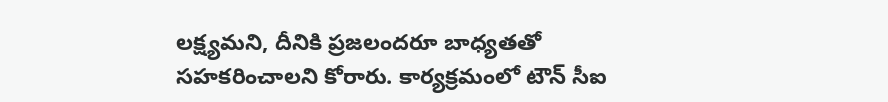లక్ష్యమని, దీనికి ప్రజలందరూ బాధ్యతతో సహకరించాలని కోరారు. కార్యక్రమంలో టౌన్‌ సీఐ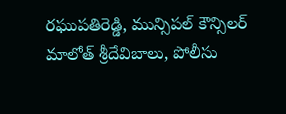రఘుపతిరెడ్డి, మున్సిపల్‌ కౌన్సిలర్‌ మాలోత్‌ శ్రీదేవిబాలు, పోలీసు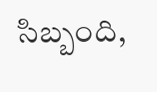సిబ్బంది,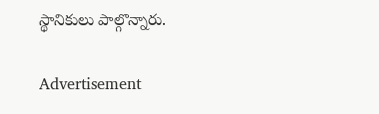స్థానికులు పాల్గొన్నారు.

Advertisement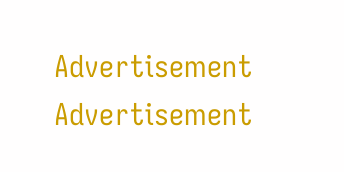Advertisement
Advertisement